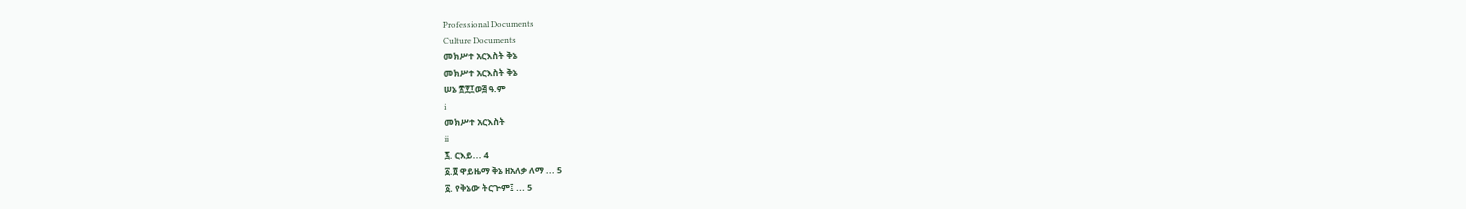Professional Documents
Culture Documents
መክሥተ አርእስት ቅኔ
መክሥተ አርእስት ቅኔ
ሠኔ ፳፻፲ወ፭ ዓ.ም
i
መክሥተ አርእስት
ii
፯. ርእይ... 4
፩.፬ ዋይዜማ ቅኔ ዘአለቃ ለማ ... 5
፩. የቅኔው ትርጕም፤ ... 5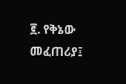፪. የቅኔው መፈጠሪያ፤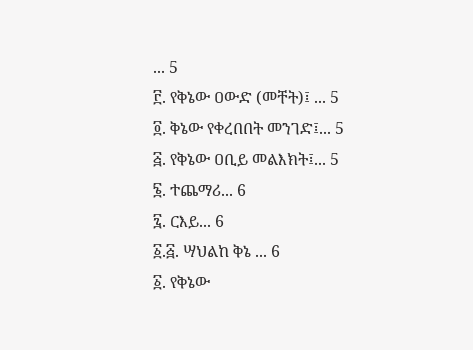... 5
፫. የቅኔው ዐውድ (መቸት)፤ ... 5
፬. ቅኔው የቀረበበት መንገድ፤... 5
፭. የቅኔው ዐቢይ መልእክት፤... 5
፮. ተጨማሪ... 6
፯. ርእይ... 6
፩.፭. ሣህልከ ቅኔ ... 6
፩. የቅኔው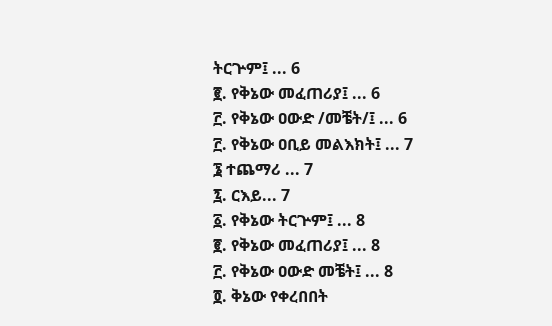ትርጕም፤ ... 6
፪. የቅኔው መፈጠሪያ፤ ... 6
፫. የቅኔው ዐውድ /መቼት/፤ ... 6
፫. የቅኔው ዐቢይ መልእክት፤ ... 7
፮ ተጨማሪ ... 7
፯. ርእይ... 7
፩. የቅኔው ትርጕም፤ ... 8
፪. የቅኔው መፈጠሪያ፤ ... 8
፫. የቅኔው ዐውድ መቼት፤ ... 8
፬. ቅኔው የቀረበበት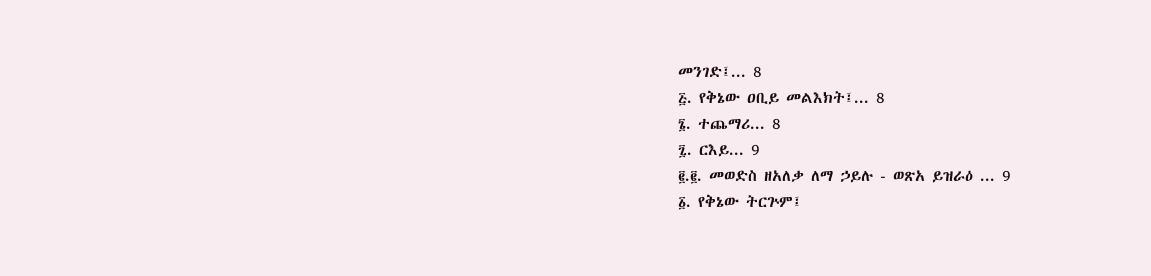መንገድ፤... 8
፭. የቅኔው ዐቢይ መልእክት፤... 8
፮. ተጨማሪ... 8
፯. ርእይ... 9
፪.፪. መወድስ ዘአለቃ ለማ ኃይሉ - ወጽአ ይዝራዕ ... 9
፩. የቅኔው ትርጕም፤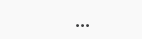...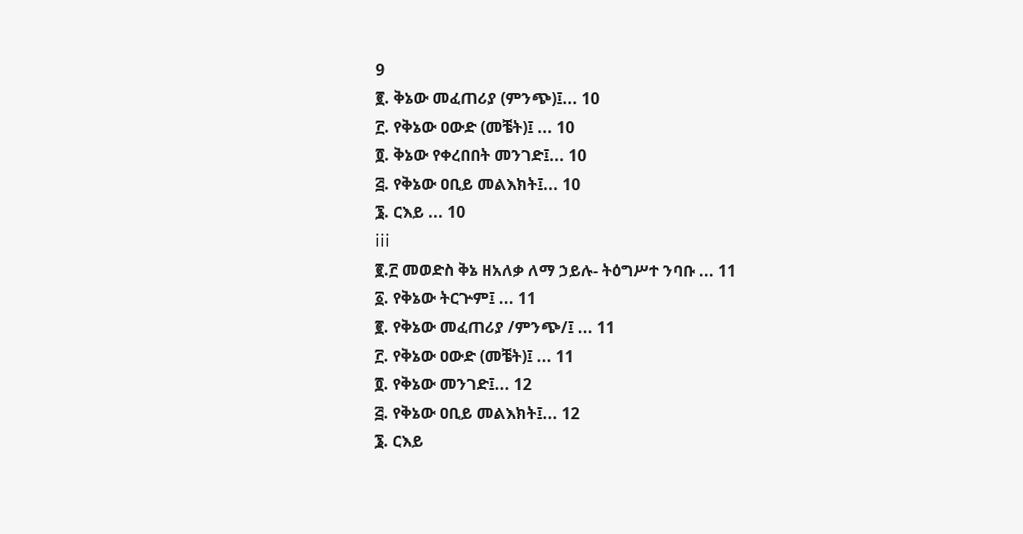9
፪. ቅኔው መፈጠሪያ (ምንጭ)፤... 10
፫. የቅኔው ዐውድ (መቼት)፤ ... 10
፬. ቅኔው የቀረበበት መንገድ፤... 10
፭. የቅኔው ዐቢይ መልእክት፤... 10
፮. ርእይ ... 10
iii
፪.፫ መወድስ ቅኔ ዘአለቃ ለማ ኃይሉ- ትዕግሥተ ንባቡ ... 11
፩. የቅኔው ትርጕም፤ ... 11
፪. የቅኔው መፈጠሪያ /ምንጭ/፤ ... 11
፫. የቅኔው ዐውድ (መቼት)፤ ... 11
፬. የቅኔው መንገድ፤... 12
፭. የቅኔው ዐቢይ መልእክት፤... 12
፮. ርእይ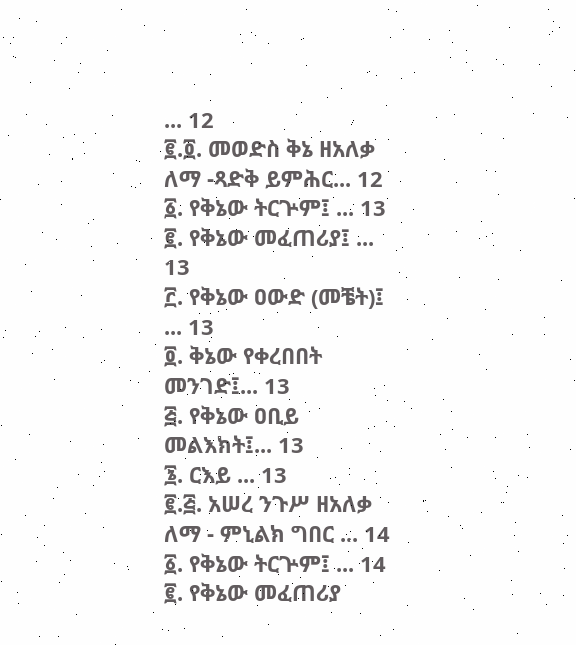... 12
፪.፬. መወድስ ቅኔ ዘአለቃ ለማ -ጻድቅ ይምሕር... 12
፩. የቅኔው ትርጕም፤ ... 13
፪. የቅኔው መፈጠሪያ፤ ... 13
፫. የቅኔው ዐውድ (መቼት)፤ ... 13
፬. ቅኔው የቀረበበት መንገድ፤... 13
፭. የቅኔው ዐቢይ መልእክት፤... 13
፮. ርእይ ... 13
፪.፭. አሠረ ንጉሥ ዘአለቃ ለማ - ምኒልክ ግበር ... 14
፩. የቅኔው ትርጕም፤ ... 14
፪. የቅኔው መፈጠሪያ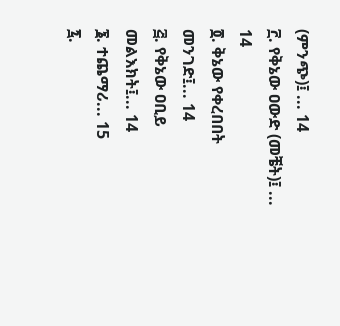(ምንጭ)፤ ... 14
፫. የቅኔው ዐውድ (መቼት)፤ ... 14
፬. ቅኔው የቀረበበት መንገድ፤... 14
፭. የቅኔው ዐቢይ መልእክት፤... 14
፮. ተጨማሪ... 15
፯.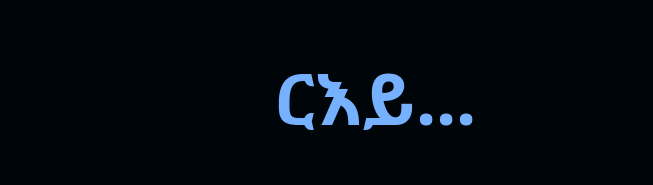ርእይ...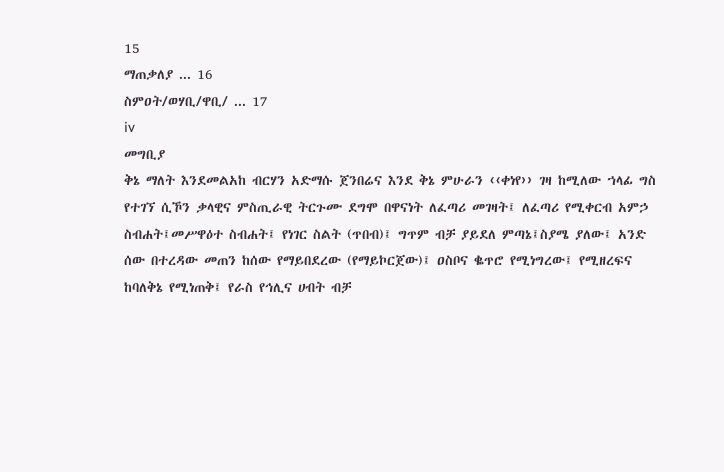15
ማጠቃለያ ... 16
ስምዐት/ወሃቢ/ዋቢ/ ... 17
iv
መግቢያ
ቅኔ ማለት እንደመልአከ ብርሃን አድማሱ ጀንበሬና እንደ ቅኔ ምሁራን ‹‹ቀነየ›› ገዛ ከሚለው ኀላፊ ግስ
የተገኘ ሲኾን ቃላዊና ምስጢራዊ ትርጉሙ ደግሞ በዋናነት ለፈጣሪ መገዛት፤ ለፈጣሪ የሚቀርብ አምኃ
ስብሐት፤መሥዋዕተ ስብሐት፤ የነገር ስልት (ጥበብ)፤ ግጥም ብቻ ያይደለ ምጣኔ፤ስያሜ ያለው፤ አንድ
ሰው በተረዳው መጠን ከሰው የማይበደረው (የማይኮርጀው)፤ ዐስቦና ቈጥሮ የሚነግረው፤ የሚዘረፍና
ከባለቅኔ የሚነጠቅ፤ የራስ የኅሊና ሀብት ብቻ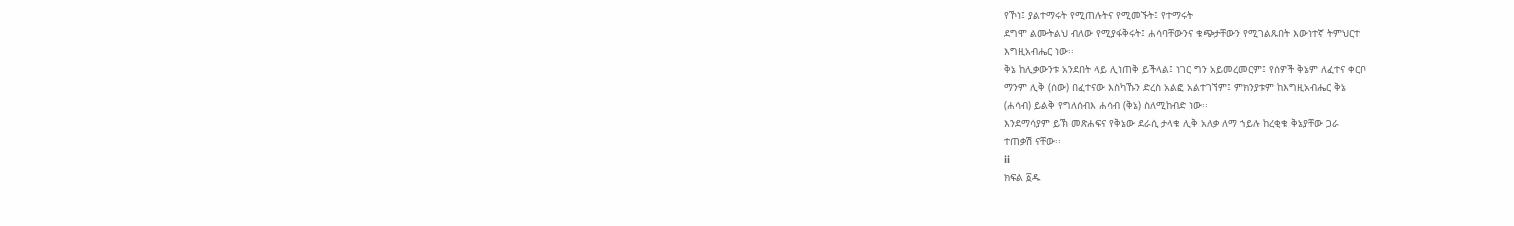የኾነ፤ ያልተማሩት የሚጠሉትና የሚመኙት፤ የተማሩት
ደግሞ ልሙትልህ ብለው የሚያፋቅሩት፤ ሐሳባቸውንና ቁጭታቸውን የሚገልጹበት እውነተኛ ትምህርተ
እግዚአብሔር ነው፡፡
ቅኔ ከሊቃውንቱ አንደበት ላይ ሊነጠቅ ይችላል፤ ነገር ግን አይመረመርም፤ የሰዎች ቅኔም ለፈተና ቀርቦ
ማንም ሊቅ (ሰው) በፈተናው እስካኹን ድረስ አልፎ አልተገኘም፤ ምክንያቱም ከእግዚአብሔር ቅኔ
(ሐሳብ) ይልቅ የግለሰብእ ሐሳብ (ቅኔ) ስለሚከብድ ነው፡፡
እንደማሳያም ይኽ መጽሐፍና የቅኔው ደራሲ ታላቁ ሊቅ አለቃ ለማ ኀይሉ ከረቂቁ ቅኔያቸው ጋራ
ተጠቃሽ ናቸው፡፡
ii
ክፍል ፩ዱ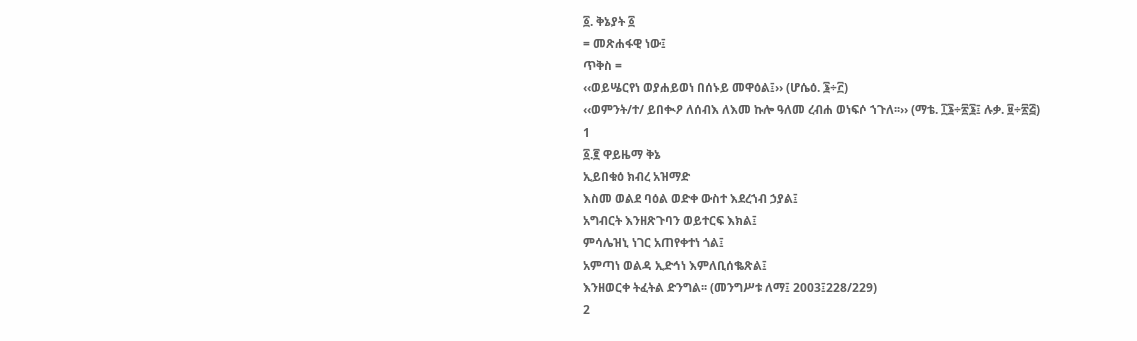፩. ቅኔያት ፩
= መጽሐፋዊ ነው፤
ጥቅስ =
‹‹ወይሤርየነ ወያሐይወነ በሰኑይ መዋዕል፤›› (ሆሴዕ. ፮÷፫)
‹‹ወምንት/ተ/ ይበቊዖ ለሰብእ ለእመ ኩሎ ዓለመ ረብሐ ወነፍሶ ኀጉለ፡፡›› (ማቴ. ፲፮÷፳፮፤ ሉቃ. ፱÷፳፭)
1
፩.፪ ዋይዜማ ቅኔ
ኢይበቁዕ ክብረ አዝማድ
እስመ ወልደ ባዕል ወድቀ ውስተ እደረኀብ ኃያል፤
አግብርት እንዘጽጉባን ወይተርፍ እክል፤
ምሳሌዝኒ ነገር አጠየቀተነ ጎል፤
አምጣነ ወልዳ ኢድኅነ እምለቢሰቈጽል፤
እንዘወርቀ ትፈትል ድንግል፡፡ (መንግሥቱ ለማ፤ 2003፤228/229)
2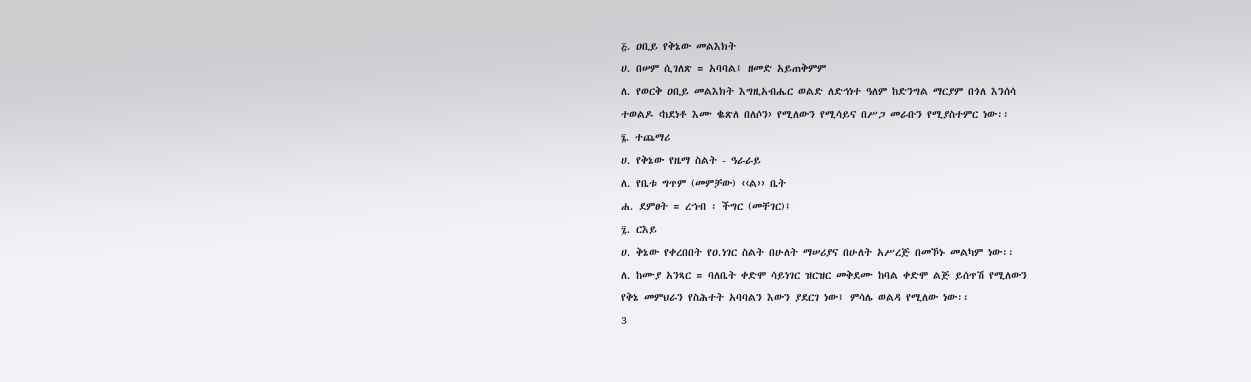፭. ዐቢይ የቅኔው መልእክት
ሀ. በሠም ሲገለጽ = አባባል፤ ዘመድ አይጠቅምም
ለ. የወርቅ ዐቢይ መልእክት እግዚአብሔር ወልድ ለድኅነተ ዓለም ከድንግል ማርያም በጎለ እንሰሳ
ተወልዶ ‹ከደነቶ እሙ ቈጽለ በለሶን› የሚለውን የሚሳይና በሥጋ መራቡን የሚያስተምር ነው፡፡
፮. ተጨማሪ
ሀ. የቅኔው የዜማ ስልት - ዓራራይ
ለ. የቤቱ ግጥም (መምቻው) ‹‹ል›› ቤት
ሐ. ደምፀት = ረኀብ ፡ ችግር (መቸገር)፤
፯. ርእይ
ሀ. ቅኔው የቀረበበት የዐ.ነገር ስልት በሁለት ማሠሪያና በሁለት አሥረጅ በመኾኑ መልካም ነው፡፡
ለ. ከሙያ አንጻር = ባለቤት ቀድሞ ሳይነገር ዝርዝር መቅደሙ ከባል ቀድሞ ልጅ ይሰጥሽ የሚለውን
የቅኔ መምህራን የስሕተት አባባልን እውን ያደርገ ነው፤ ምሳሌ ወልዳ የሚለው ነው፡፡
3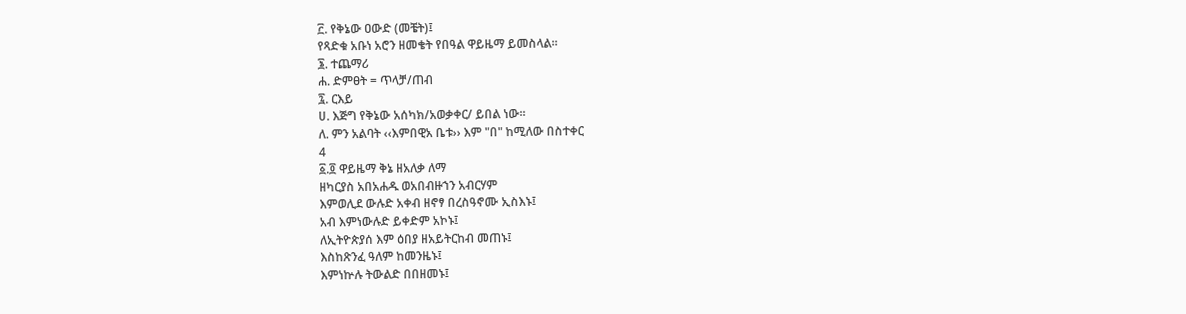፫. የቅኔው ዐውድ (መቼት)፤
የጻድቁ አቡነ አሮን ዘመቄት የበዓል ዋይዜማ ይመስላል፡፡
፮. ተጨማሪ
ሐ. ድምፀት = ጥላቻ/ጠብ
፯. ርእይ
ሀ. እጅግ የቅኔው አሰካክ/አወቃቀር/ ይበል ነው፡፡
ለ. ምን አልባት ‹‹እምበዊአ ቤቱ›› እም "በ" ከሚለው በስተቀር
4
፩.፬ ዋይዜማ ቅኔ ዘአለቃ ለማ
ዘካርያስ አበአሐዱ ወአበብዙኀን አብርሃም
እምወሊደ ውሉድ አቀብ ዘኖፃ በረስዓኖሙ ኢስእኑ፤
አብ እምነውሉድ ይቀድም አኮኑ፤
ለኢትዮጵያሰ እም ዕበያ ዘአይትርከብ መጠኑ፤
እስከጽንፈ ዓለም ከመንዜኑ፤
እምነኵሉ ትውልድ በበዘመኑ፤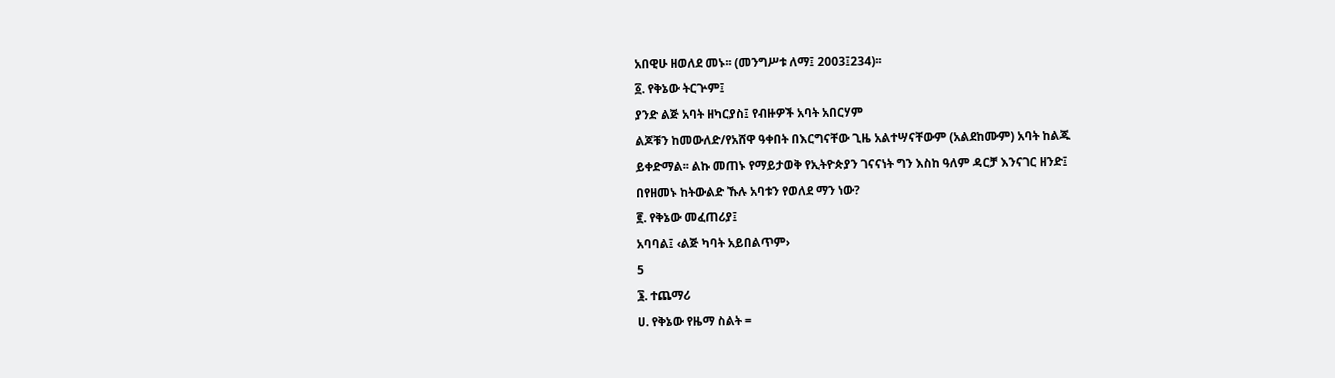አበዊሁ ዘወለደ መኑ፡፡ (መንግሥቱ ለማ፤ 2003፤234)፡፡
፩. የቅኔው ትርጕም፤
ያንድ ልጅ አባት ዘካርያስ፤ የብዙዎች አባት አበርሃም
ልጆቹን ከመውለድ/የአሸዋ ዓቀበት በእርግናቸው ጊዜ አልተሣናቸውም (አልደከሙም) አባት ከልጁ
ይቀድማል፡፡ ልኩ መጠኑ የማይታወቅ የኢትዮጵያን ገናናነት ግን እስከ ዓለም ዳርቻ እንናገር ዘንድ፤
በየዘመኑ ከትውልድ ኹሉ አባቱን የወለደ ማን ነው?
፪. የቅኔው መፈጠሪያ፤
አባባል፤ ‹ልጅ ካባት አይበልጥም›
5
፮. ተጨማሪ
ሀ. የቅኔው የዜማ ስልት =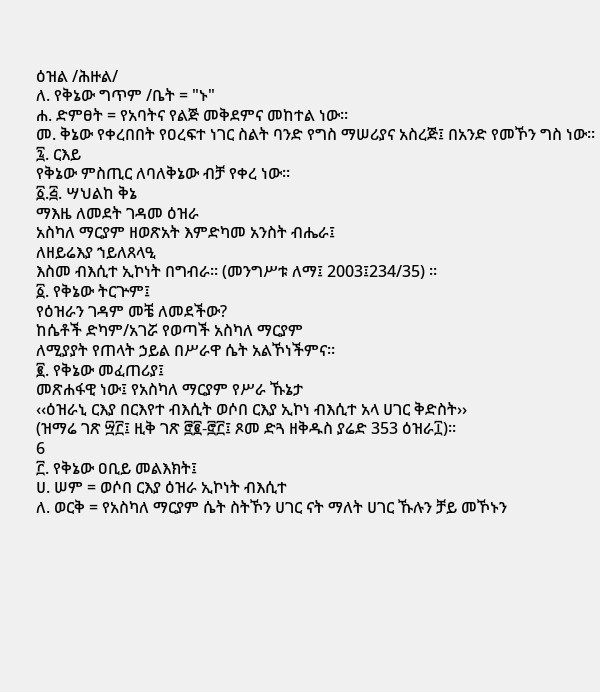ዕዝል /ሕዙል/
ለ. የቅኔው ግጥም /ቤት = "ኑ"
ሐ. ድምፀት = የአባትና የልጅ መቅደምና መከተል ነው፡፡
መ. ቅኔው የቀረበበት የዐረፍተ ነገር ስልት ባንድ የግስ ማሠሪያና አስረጅ፤ በአንድ የመኾን ግስ ነው፡፡
፯. ርእይ
የቅኔው ምስጢር ለባለቅኔው ብቻ የቀረ ነው፡፡
፩.፭. ሣህልከ ቅኔ
ማእዜ ለመደት ገዳመ ዕዝራ
አስካለ ማርያም ዘወጽአት እምድካመ አንስት ብሔራ፤
ለዘይሬእያ ኀይለጸላዒ
እስመ ብእሲተ ኢኮነት በግብራ፡፡ (መንግሥቱ ለማ፤ 2003፤234/35) ፡፡
፩. የቅኔው ትርጕም፤
የዕዝራን ገዳም መቼ ለመደችው?
ከሴቶች ድካም/አገሯ የወጣች አስካለ ማርያም
ለሚያያት የጠላት ኃይል በሥራዋ ሴት አልኾነችምና፡፡
፪. የቅኔው መፈጠሪያ፤
መጽሐፋዊ ነው፤ የአስካለ ማርያም የሥራ ኹኔታ
‹‹ዕዝራኒ ርእያ በርእየተ ብእሲት ወሶበ ርእያ ኢኮነ ብእሲተ አላ ሀገር ቅድስት››
(ዝማሬ ገጽ ፵፫፤ ዚቅ ገጽ ፸፪-፸፫፤ ጾመ ድጓ ዘቅዱስ ያሬድ 353 ዕዝራ፲)፡፡
6
፫. የቅኔው ዐቢይ መልእክት፤
ሀ. ሠም = ወሶበ ርእያ ዕዝራ ኢኮነት ብእሲተ
ለ. ወርቅ = የአስካለ ማርያም ሴት ስትኾን ሀገር ናት ማለት ሀገር ኹሉን ቻይ መኾኑን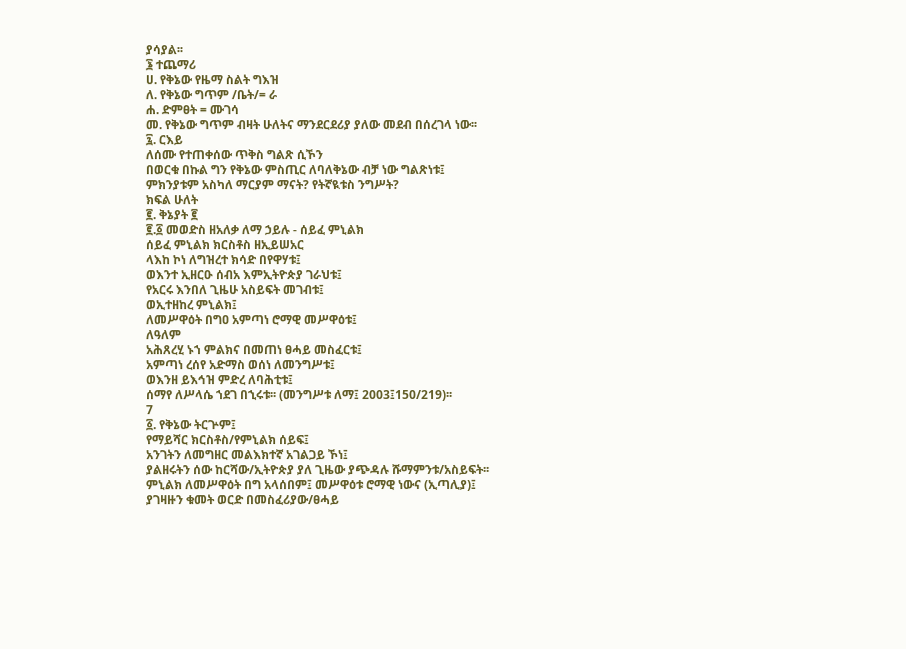ያሳያል፡፡
፮ ተጨማሪ
ሀ. የቅኔው የዜማ ስልት ግእዝ
ለ. የቅኔው ግጥም /ቤት/= ራ
ሐ. ድምፀት = ሙገሳ
መ. የቅኔው ግጥም ብዛት ሁለትና ማንደርደሪያ ያለው መደብ በሰረገላ ነው፡፡
፯. ርእይ
ለሰሙ የተጠቀሰው ጥቅስ ግልጽ ሲኾን
በወርቁ በኩል ግን የቅኔው ምስጢር ለባለቅኔው ብቻ ነው ግልጽነቱ፤
ምክንያቱም አስካለ ማርያም ማናት? የትኛዪቱስ ንግሥት?
ክፍል ሁለት
፪. ቅኔያት ፪
፪.፩ መወድስ ዘአለቃ ለማ ኃይሉ - ሰይፈ ምኒልክ
ሰይፈ ምኒልክ ክርስቶስ ዘኢይሠአር
ላእከ ኮነ ለግዝረተ ክሳድ በየዋሃቱ፤
ወእንተ ኢዘርዑ ሰብአ እምኢትዮጵያ ገራህቱ፤
የአርሩ እንበለ ጊዜሁ አስይፍት መገብቱ፤
ወኢተዘከረ ምኒልክ፤
ለመሥዋዕት በግዐ አምጣነ ሮማዊ መሥዋዕቱ፤
ለዓለም
አሕጸረሂ ኑኀ ምልክና በመጠነ ፀሓይ መስፈርቱ፤
አምጣነ ረሰየ አድማስ ወሰነ ለመንግሥቱ፤
ወእንዘ ይእኅዝ ምድረ ለባሕቲቱ፤
ሰማየ ለሥላሴ ኀደገ በኂሩቱ፡፡ (መንግሥቱ ለማ፤ 2003፤150/219)፡፡
7
፩. የቅኔው ትርጕም፤
የማይሻር ክርስቶስ/የምኒልክ ሰይፍ፤
አንገትን ለመግዘር መልእክተኛ አገልጋይ ኾነ፤
ያልዘሩትን ሰው ከርሻው/ኢትዮጵያ ያለ ጊዜው ያጭዳሉ ሹማምንቱ/አስይፍት፡፡
ምኒልክ ለመሥዋዕት በግ አላሰበም፤ መሥዋዕቱ ሮማዊ ነውና (ኢጣሊያ)፤
ያገዛዙን ቁመት ወርድ በመስፈሪያው/ፀሓይ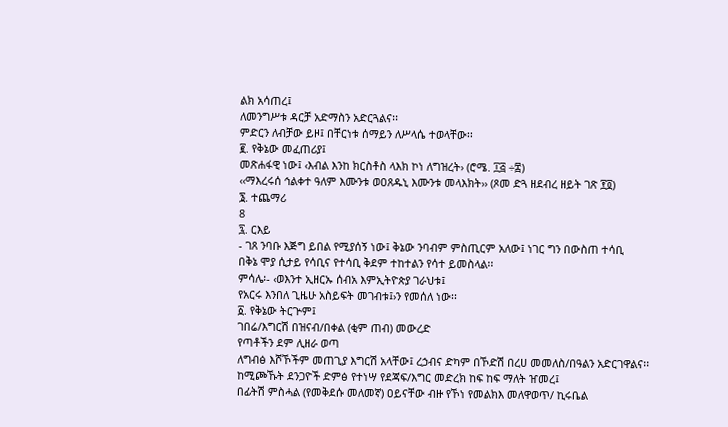ልክ አሳጠረ፤
ለመንግሥቱ ዳርቻ አድማስን አድርጓልና፡፡
ምድርን ለብቻው ይዞ፤ በቸርነቱ ሰማይን ለሥላሴ ተወላቸው፡፡
፪. የቅኔው መፈጠሪያ፤
መጽሐፋዊ ነው፤ ‹እብል እንከ ክርስቶስ ላእክ ኮነ ለግዝረት› (ሮሜ. ፲፭ ÷፰)
‹‹ማእረሩሰ ኅልቀተ ዓለም እሙንቱ ወዐጸዱኒ እሙንቱ መላእክት›› (ጾመ ድጓ ዘደብረ ዘይት ገጽ ፻፬)
፮. ተጨማሪ
8
፯. ርእይ
- ገጸ ንባቡ እጅግ ይበል የሚያሰኝ ነው፤ ቅኔው ንባብም ምስጢርም አለው፤ ነገር ግን በውስጠ ተሳቢ
በቅኔ ሞያ ሲታይ የሳቢና የተሳቢ ቅደም ተከተልን የሳተ ይመስላል፡፡
ምሳሌ፡- ‹ወእንተ ኢዘርኡ ሰብአ እምኢትዮጵያ ገራህቱ፤
የአርሩ እንበለ ጊዜሁ አስይፍት መገብቱ፤›ን የመሰለ ነው፡፡
፩. የቅኔው ትርጕም፤
ገበሬ/እግርሽ በዝናብ/በቀል (ቂም ጠብ) መውረድ
የጣቶችን ደም ሊዘራ ወጣ
ለግብፅ እሾኾችም መጠጊያ እግርሽ አላቸው፤ ረኃብና ድካም በኾድሽ በረሀ መመለስ/በዓልን አድርገዋልና፡፡
ከሚጮኹት ደንጋዮች ድምፅ የተነሣ የደጃፍ/እግር መድረክ ከፍ ከፍ ማለት ዠመረ፤
በፊትሽ ምስሓል (የመቅደሱ መለመኛ) ዐይናቸው ብዙ የኾነ የመልክእ መለዋወጥ/ ኪሩቤል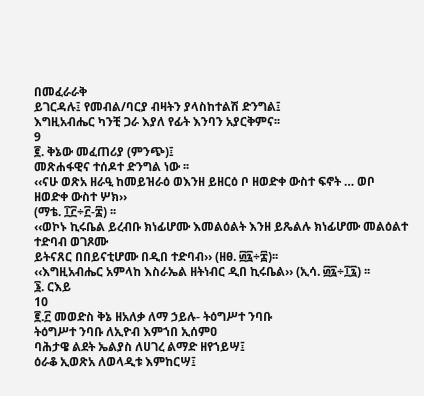በመፈራራቅ
ይገርዳሉ፤ የመብል/ባርያ ብዛትን ያላስከተልሽ ድንግል፤
እግዚአብሔር ካንቺ ጋራ እያለ የፊት እንባን አያርቅምና፡፡
9
፪. ቅኔው መፈጠሪያ (ምንጭ)፤
መጽሐፋዊና ተሰዶተ ድንግል ነው ፡፡
‹‹ናሁ ወጽአ ዘራዒ ከመይዝራዕ ወእንዘ ይዘርዕ ቦ ዘወድቀ ውስተ ፍኖት … ወቦ ዘወድቀ ውስተ ሦክ››
(ማቴ. ፲፫÷፫-፰) ፡፡
‹‹ወኮኑ ኪሩቤል ይረብቡ ክነፊሆሙ እመልዕልት እንዘ ይጼልሉ ክነፊሆሙ መልዕልተ ተድባብ ወገጾሙ
ይትናጸር በበይናቲሆሙ በዲበ ተድባብ›› (ዘፀ. ፴፯÷፰)፡፡
‹‹እግዚአብሔር አምላከ እስራኤል ዘትነብር ዲበ ኪሩቤል›› (ኢሳ. ፴፯÷፲፯) ፡፡
፮. ርእይ
10
፪.፫ መወድስ ቅኔ ዘአለቃ ለማ ኃይሉ- ትዕግሥተ ንባቡ
ትዕግሥተ ንባቡ ለኢዮብ እምኀበ ኢሰምዐ
ባሕታዌ ልደት ኤልያስ ለሀገረ ልማድ ዘየኀይሣ፤
ዕራቆ ኢወጽአ ለወላዲቱ እምከርሣ፤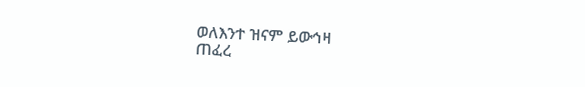ወለእንተ ዝናም ይውኅዛ
ጠፈረ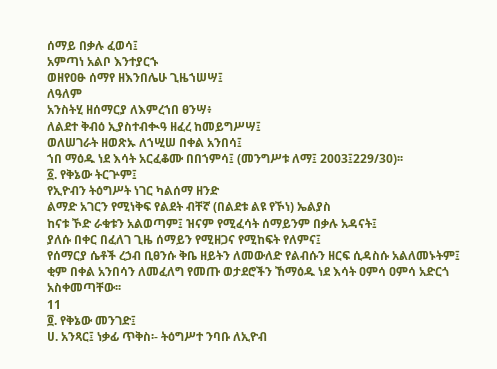ሰማይ በቃሉ ፈወሳ፤
አምጣነ አልቦ እንተያርኁ
ወዘየዐፁ ሰማየ ዘእንበሌሁ ጊዜኀሠሣ፤
ለዓለም
አንስትሂ ዘሰማርያ ለእምረኀበ ፀንሣ፥
ለልደተ ቅብዕ ኢያስተብቊዓ ዘፈረ ከመይግሥሣ፤
ወለሠገራት ዘወጽኡ ለኀሢሠ በቀል አንበሳ፤
ኀበ ማዕዱ ነደ እሳት አርፈቆሙ በበኀምሳ፤ (መንግሥቱ ለማ፤ 2003፤229/30)፡፡
፩. የቅኔው ትርጕም፤
የኢዮብን ትዕግሥት ነገር ካልሰማ ዘንድ
ልማድ አገርን የሚነቅፍ የልደት ብቸኛ (በልደቱ ልዩ የኾነ) ኤልያስ
ከናቱ ኾድ ራቁቱን አልወጣም፤ ዝናም የሚፈሳት ሰማይንም በቃሉ አዳናት፤
ያለሱ በቀር በፈለገ ጊዜ ሰማይን የሚዘጋና የሚከፍት የለምና፤
የሰማርያ ሴቶች ረኃብ ቢፀንሱ ቅቤ ዘይትን ለመውለድ የልብሱን ዘርፍ ሲዳስሱ አልለመኑትም፤
ቂም በቀል አንበሳን ለመፈለግ የመጡ ወታደሮችን ኸማዕዱ ነደ እሳት ዐምሳ ዐምሳ አድርጎ አስቀመጣቸው፡፡
11
፬. የቅኔው መንገድ፤
ሀ. አንጻር፤ ነቃፊ ጥቅስ፡- ትዕግሥተ ንባቡ ለኢዮብ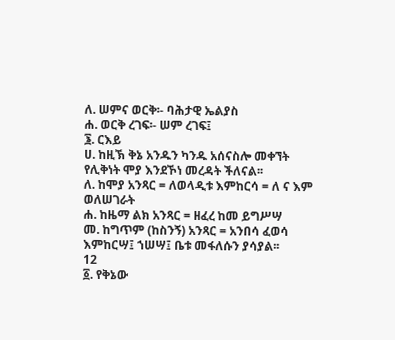ለ. ሠምና ወርቅ፡- ባሕታዊ ኤልያስ
ሐ. ወርቅ ረገፍ፡- ሠም ረገፍ፤
፮. ርእይ
ሀ. ከዚኽ ቅኔ አንዱን ካንዱ አሰናስሎ መቀኘት የሊቅነት ሞያ እንደኾነ መረዳት ችለናል፡፡
ለ. ከሞያ አንጻር = ለወላዲቱ እምከርሳ = ለ ና እም ወለሠገራት
ሐ. ከዜማ ልክ አንጻር = ዘፈረ ከመ ይግሥሣ
መ. ከግጥም (ከስንኝ) አንጻር = አንበሳ ፈወሳ እምከርሣ፤ ኀሠሣ፤ ቤቱ መፋለሱን ያሳያል፡፡
12
፩. የቅኔው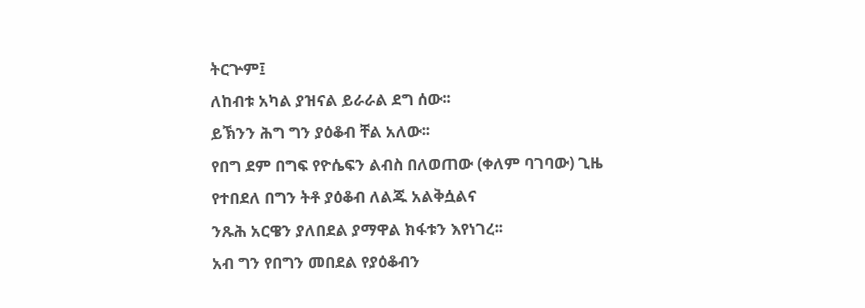ትርጕም፤
ለከብቱ አካል ያዝናል ይራራል ደግ ሰው፡፡
ይኽንን ሕግ ግን ያዕቆብ ቸል አለው፡፡
የበግ ደም በግፍ የዮሴፍን ልብስ በለወጠው (ቀለም ባገባው) ጊዜ
የተበደለ በግን ትቶ ያዕቆብ ለልጁ አልቅሷልና
ንጹሕ አርዌን ያለበደል ያማዋል ክፋቱን እየነገረ፡፡
አብ ግን የበግን መበደል የያዕቆብን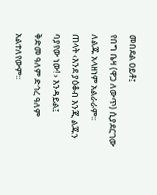መበደል ዐይቶ፤
የበግ ቤዛ (ዋጋ ለውጥ) ሲያደርገው ለልጁ አላዘነም አልራራም፡፡
ጠላት ‹እንደ ያዕቆብ እንጂ ልጁን ባያየው ነው! › እንዳይል፤
ቅድመ ዓለም ድኅረ ዓለም አልተለየውም፡፡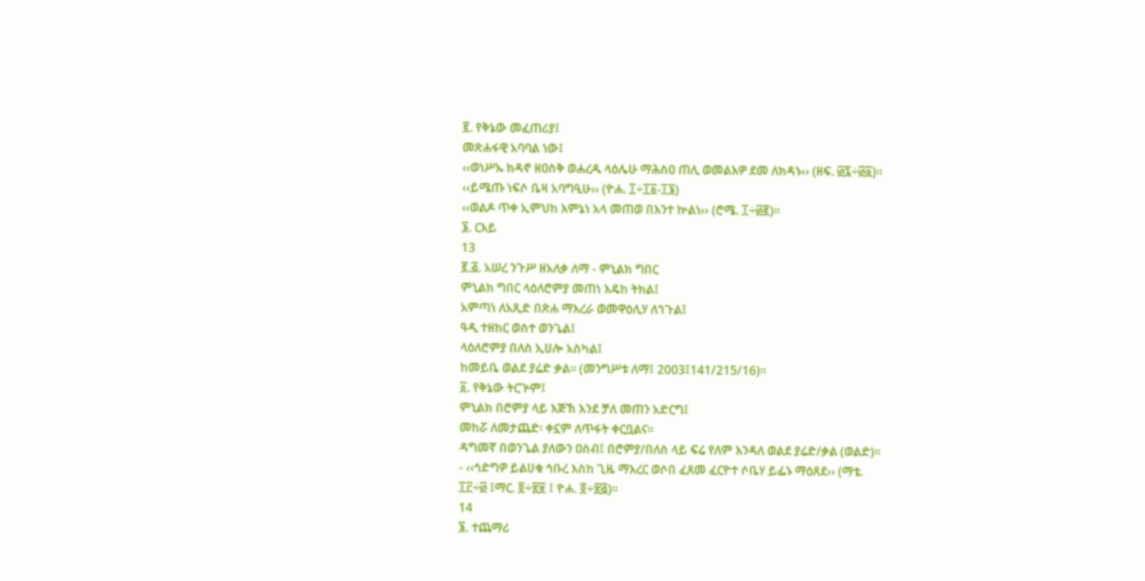፪. የቅኔው መፈጠሪያ፤
መጽሐፋዊ አባባል ነው፤
‹‹ወነሥኡ ክዳኖ ዘዐስቅ ወሐረዱ ላዕሌሁ ማሕስዐ ጠሊ ወመልእዎ ደመ ለክዳኑ›› (ዘፍ. ፴፯÷፴፩)፡፡
‹‹ይሜጡ ነፍሶ ቤዛ አባግዒሁ›› (ዮሐ. ፲÷፲፩-፲፮)
‹‹ወልዶ ጥቀ ኢምህከ እምኔነ አላ መጠወ በእንተ ኵልነ›› (ሮሜ. ፲÷፴፪)፡፡
፮. ርእይ
13
፪.፭. አሠረ ንጉሥ ዘአለቃ ለማ - ምኒልክ ግበር
ምኒልክ ግበር ላዕለሮምያ መጠነ እዴከ ትክል፤
አምጣነ ለአጺድ በጽሐ ማእረራ ወመዋዕሊሃ ለኀጉል፤
ዓዲ ተዘከር ወስተ ወንጌል፤
ላዕለሮምያ በለስ ኢሀሎ አስካል፤
ከመይቤ ወልደ ያሬድ ቃል፡፡ (መንግሥቱ ለማ፤ 2003፤141/215/16)፡፡
፩. የቅኔው ትርጕም፤
ምኒልክ በሮምያ ላይ እጅኽ እንደ ቻለ መጠን አድርግ፤
መከሯ ለመታጨድ፡ ቀኗም ለጥፋት ቀርቧልና፡፡
ዳግመኛ በወንጌል ያለውን ዐስብ፤ በሮምያ/በለስ ላይ ፍሬ የለም እንዳለ ወልደ ያሬድ/ቃል (ወልድ)፡፡
- ‹‹ኅድግዎ ይልሀቁ ኅቡረ እስከ ጊዜ ማእረር ወሶበ ፈጸመ ፈርዮተ ሶቤሃ ይፌኑ ማዕጸደ›› (ማቴ.
፲፫÷፴ ፤ማር. ፬÷፳፱ ፤ ዮሐ. ፬÷፳፭)፡፡
14
፮. ተጨማሪ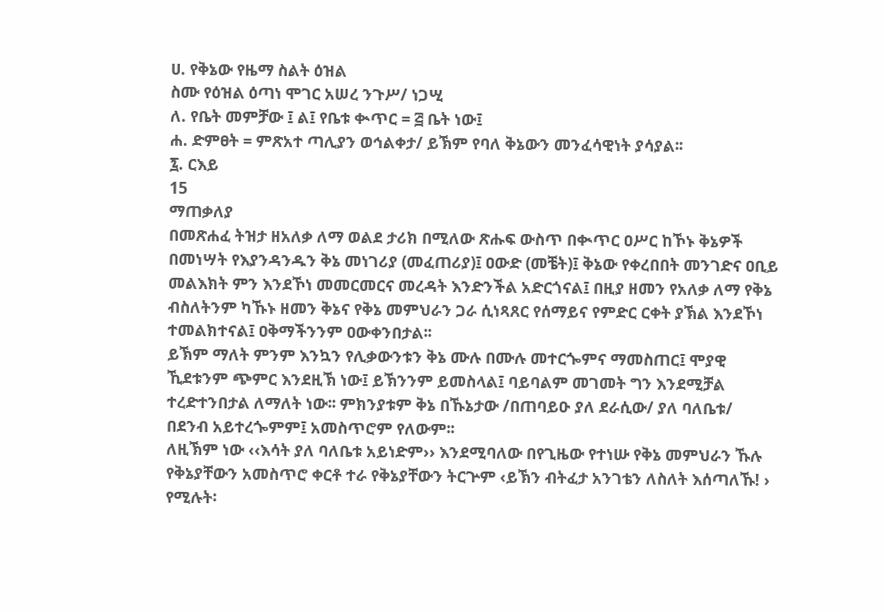ሀ. የቅኔው የዜማ ስልት ዕዝል
ስሙ የዕዝል ዕጣነ ሞገር አሠረ ንጉሥ/ ነጋሢ
ለ. የቤት መምቻው ፤ ል፤ የቤቱ ቊጥር = ፭ ቤት ነው፤
ሐ. ድምፀት = ምጽአተ ጣሊያን ወኅልቀታ/ ይኽም የባለ ቅኔውን መንፈሳዊነት ያሳያል፡፡
፯. ርእይ
15
ማጠቃለያ
በመጽሐፈ ትዝታ ዘአለቃ ለማ ወልደ ታሪክ በሚለው ጽሑፍ ውስጥ በቊጥር ዐሥር ከኾኑ ቅኔዎች
በመነሣት የእያንዳንዱን ቅኔ መነገሪያ (መፈጠሪያ)፤ ዐውድ (መቼት)፤ ቅኔው የቀረበበት መንገድና ዐቢይ
መልእክት ምን እንደኾነ መመርመርና መረዳት እንድንችል አድርጎናል፤ በዚያ ዘመን የአለቃ ለማ የቅኔ
ብስለትንም ካኹኑ ዘመን ቅኔና የቅኔ መምህራን ጋራ ሲነጻጸር የሰማይና የምድር ርቀት ያኽል እንደኾነ
ተመልክተናል፤ ዐቅማችንንም ዐውቀንበታል፡፡
ይኽም ማለት ምንም እንኳን የሊቃውንቱን ቅኔ ሙሉ በሙሉ መተርጐምና ማመስጠር፤ ሞያዊ
ኺደቱንም ጭምር እንደዚኽ ነው፤ ይኽንንም ይመስላል፤ ባይባልም መገመት ግን እንደሚቻል
ተረድተንበታል ለማለት ነው፡፡ ምክንያቱም ቅኔ በኹኔታው /በጠባይዑ ያለ ደራሲው/ ያለ ባለቤቱ/
በደንብ አይተረጐምም፤ አመስጥሮም የለውም፡፡
ለዚኽም ነው ‹‹እሳት ያለ ባለቤቱ አይነድም›› እንደሚባለው በየጊዜው የተነሡ የቅኔ መምህራን ኹሉ
የቅኔያቸውን አመስጥሮ ቀርቶ ተራ የቅኔያቸውን ትርጕም ‹ይኽን ብትፈታ አንገቴን ለስለት እሰጣለኹ! ›
የሚሉት፡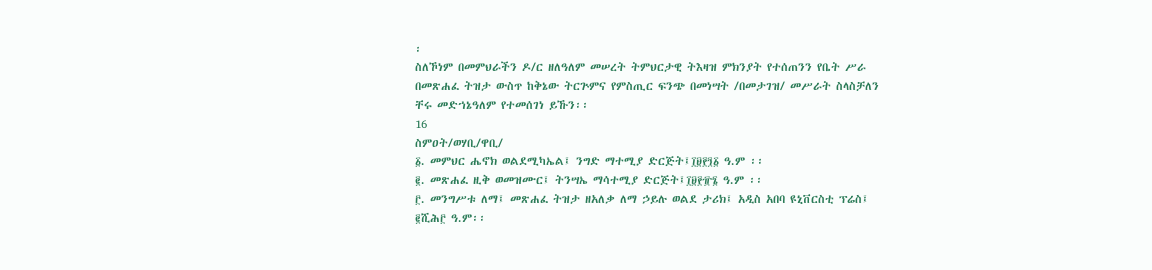፡
ስለኾነም በመምህራችን ዶ/ር ዘለዓለም መሠረት ትምህርታዊ ትእዛዝ ምክንያት የተሰጠንን የቤት ሥራ
በመጽሐፈ ትዝታ ውስጥ ከቅኔው ትርጕምና የምስጢር ፍንጭ በመነሣት /በመታገዝ/ መሥራት ስላስቻለን
ቸሩ መድኀኔዓለም የተመሰገነ ይኹን፡፡
16
ስምዐት/ወሃቢ/ዋቢ/
፩. መምህር ሔኖክ ወልደሚካኤል፤ ንግድ ማተሚያ ድርጅት፤፲፱፻፺፩ ዓ.ም ፡፡
፪. መጽሐፈ ዚቅ ወመዝሙር፤ ትንሣኤ ማሳተሚያ ድርጅት፤፲፱፻፹፮ ዓ.ም ፡፡
፫. መንግሥቱ ለማ፤ መጽሐፈ ትዝታ ዘአለቃ ለማ ኃይሉ ወልደ ታሪክ፤ አዲስ አበባ ዩኒቨርስቲ ፕሬስ፤
፪ሺሕ፫ ዓ.ም፡፡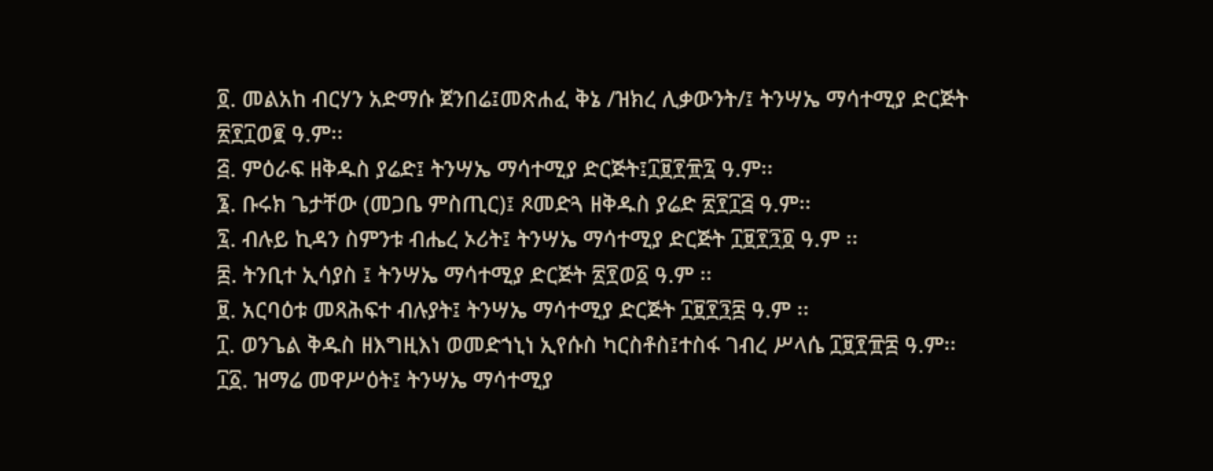፬. መልአከ ብርሃን አድማሱ ጀንበሬ፤መጽሐፈ ቅኔ /ዝክረ ሊቃውንት/፤ ትንሣኤ ማሳተሚያ ድርጅት
፳፻፲ወ፪ ዓ.ም፡፡
፭. ምዕራፍ ዘቅዱስ ያሬድ፤ ትንሣኤ ማሳተሚያ ድርጅት፤፲፱፻፹፯ ዓ.ም፡፡
፮. ቡሩክ ጌታቸው (መጋቤ ምስጢር)፤ ጾመድጓ ዘቅዱስ ያሬድ ፳፻፲፭ ዓ.ም፡፡
፯. ብሉይ ኪዳን ስምንቱ ብሔረ ኦሪት፤ ትንሣኤ ማሳተሚያ ድርጅት ፲፱፻፺፬ ዓ.ም ፡፡
፰. ትንቢተ ኢሳያስ ፤ ትንሣኤ ማሳተሚያ ድርጅት ፳፻ወ፩ ዓ.ም ፡፡
፱. አርባዕቱ መጻሕፍተ ብሉያት፤ ትንሣኤ ማሳተሚያ ድርጅት ፲፱፻፺፰ ዓ.ም ፡፡
፲. ወንጌል ቅዱስ ዘእግዚእነ ወመድኀኒነ ኢየሱስ ካርስቶስ፤ተስፋ ገብረ ሥላሴ ፲፱፻፹፰ ዓ.ም፡፡
፲፩. ዝማሬ መዋሥዕት፤ ትንሣኤ ማሳተሚያ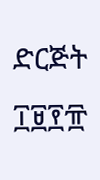ድርጅት ፲፱፻፹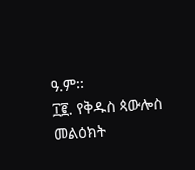ዓ.ም፡፡
፲፪. የቅዱስ ጳውሎስ መልዕክት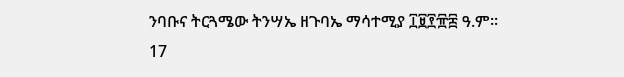ንባቡና ትርጓሜው ትንሣኤ ዘጉባኤ ማሳተሚያ ፲፱፻፹፰ ዓ.ም፡፡
17